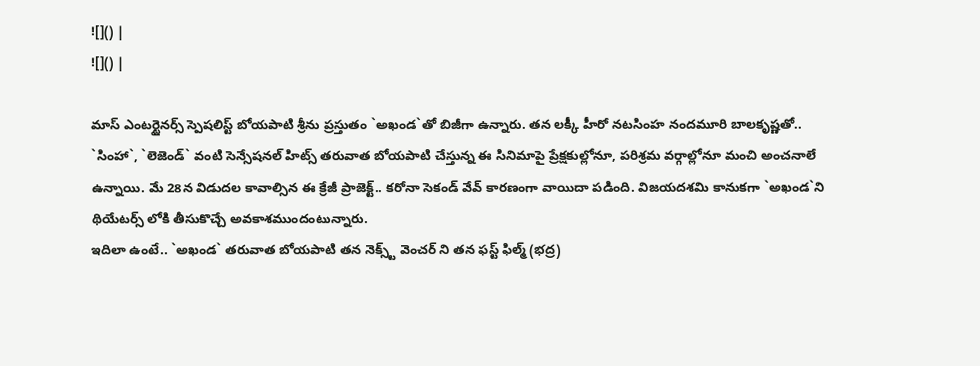![]() |
![]() |

మాస్ ఎంటర్టైనర్స్ స్పెషలిస్ట్ బోయపాటి శ్రీను ప్రస్తుతం `అఖండ`తో బిజీగా ఉన్నారు. తన లక్కీ హీరో నటసింహ నందమూరి బాలకృష్ణతో.. `సింహా`, `లెజెండ్` వంటి సెన్సేషనల్ హిట్స్ తరువాత బోయపాటి చేస్తున్న ఈ సినిమాపై ప్రేక్షకుల్లోనూ, పరిశ్రమ వర్గాల్లోనూ మంచి అంచనాలే ఉన్నాయి. మే 28న విడుదల కావాల్సిన ఈ క్రేజీ ప్రాజెక్ట్.. కరోనా సెకండ్ వేవ్ కారణంగా వాయిదా పడింది. విజయదశమి కానుకగా `అఖండ`ని థియేటర్స్ లోకి తీసుకొచ్చే అవకాశముందంటున్నారు.
ఇదిలా ఉంటే.. `అఖండ` తరువాత బోయపాటి తన నెక్స్ట్ వెంచర్ ని తన ఫస్ట్ ఫిల్మ్ (భద్ర)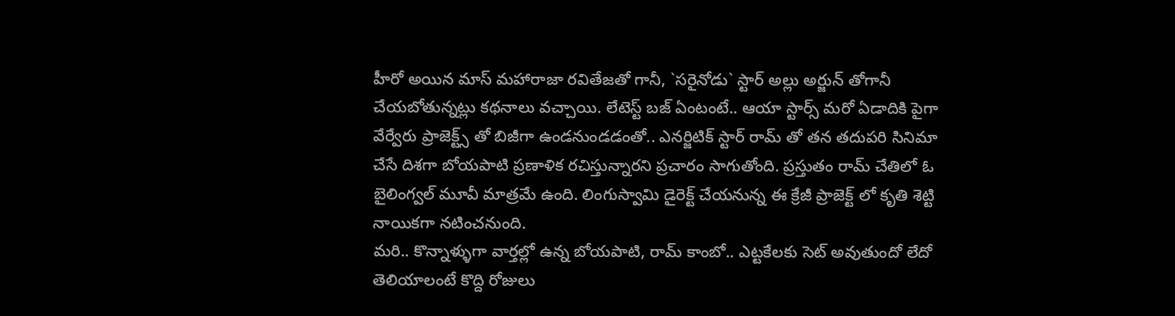హీరో అయిన మాస్ మహారాజా రవితేజతో గానీ, `సరైనోడు` స్టార్ అల్లు అర్జున్ తోగానీ చేయబోతున్నట్లు కథనాలు వచ్చాయి. లేటెస్ట్ బజ్ ఏంటంటే.. ఆయా స్టార్స్ మరో ఏడాదికి పైగా వేర్వేరు ప్రాజెక్ట్స్ తో బిజీగా ఉండనుండడంతో.. ఎనర్జిటిక్ స్టార్ రామ్ తో తన తదుపరి సినిమా చేసే దిశగా బోయపాటి ప్రణాళిక రచిస్తున్నారని ప్రచారం సాగుతోంది. ప్రస్తుతం రామ్ చేతిలో ఓ బైలింగ్వల్ మూవీ మాత్రమే ఉంది. లింగుస్వామి డైరెక్ట్ చేయనున్న ఈ క్రేజీ ప్రాజెక్ట్ లో కృతి శెట్టి నాయికగా నటించనుంది.
మరి.. కొన్నాళ్ళుగా వార్తల్లో ఉన్న బోయపాటి, రామ్ కాంబో.. ఎట్టకేలకు సెట్ అవుతుందో లేదో తెలియాలంటే కొద్ది రోజులు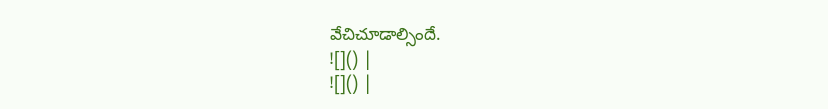వేచిచూడాల్సిందే.
![]() |
![]() |